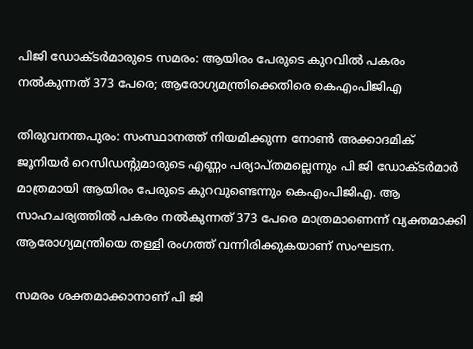പിജി ഡോക്ടര്‍മാരുടെ സമരം: ആയിരം പേരുടെ കുറവില്‍ പകരം നല്‍കുന്നത് 373 പേരെ; ആരോഗ്യമന്ത്രിക്കെതിരെ കെഎംപിജിഎ

തിരുവനന്തപുരം: സംസ്ഥാനത്ത് നിയമിക്കുന്ന നോണ്‍ അക്കാദമിക് ജൂനിയര്‍ റെസിഡന്റുമാരുടെ എണ്ണം പര്യാപ്തമല്ലെന്നും പി ജി ഡോക്ടര്‍മാര്‍ മാത്രമായി ആയിരം പേരുടെ കുറവുണ്ടെന്നും കെഎംപിജിഎ. ആ സാഹചര്യത്തില്‍ പകരം നല്‍കുന്നത് 373 പേരെ മാത്രമാണെന്ന് വ്യക്തമാക്കി ആരോഗ്യമന്ത്രിയെ തള്ളി രംഗത്ത് വന്നിരിക്കുകയാണ് സംഘടന.

സമരം ശക്തമാക്കാനാണ് പി ജി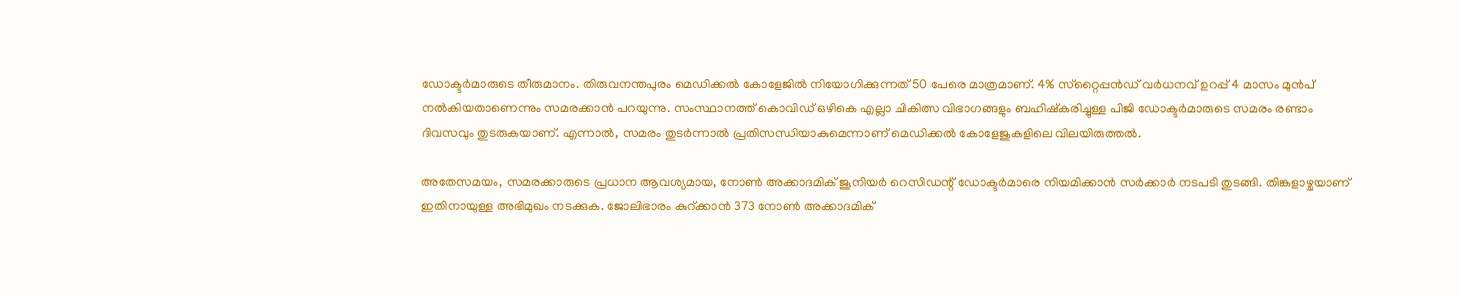ഡോക്ടര്‍മാരുടെ തീരുമാനം. തിരുവനന്തപുരം മെഡിക്കല്‍ കോളേജില്‍ നിയോഗിക്കുന്നത് 50 പേരെ മാത്രമാണ്. 4% സ്‌റ്റൈപ്പന്‍ഡ് വര്‍ധനവ് ഉറപ്പ് 4 മാസം മുന്‍പ് നല്‍കിയതാണെന്നും സമരക്കാന്‍ പറയുന്നു. സംസ്ഥാനത്ത് കൊവിഡ് ഒഴികെ എല്ലാ ചികിത്സ വിഭാഗങ്ങളും ബഹിഷ്‌കരിച്ചുള്ള പിജി ഡോക്ടര്‍മാരുടെ സമരം രണ്ടാം ദിവസവും തുടരുകയാണ്. എന്നാല്‍, സമരം തുടര്‍ന്നാല്‍ പ്രതിസന്ധിയാകുമെന്നാണ് മെഡിക്കല്‍ കോളേജുകളിലെ വിലയിരുത്തല്‍.

അതേസമയം, സമരക്കാരുടെ പ്രധാന ആവശ്യമായ, നോണ്‍ അക്കാദമിക് ജൂനിയര്‍ റെസിഡന്റ് ഡോക്ടര്‍മാരെ നിയമിക്കാന്‍ സര്‍ക്കാര്‍ നടപടി തുടങ്ങി. തിങ്കളാഴ്ചയാണ് ഇതിനായുള്ള അഭിമുഖം നടക്കുക. ജോലിഭാരം കുറ്ക്കാന്‍ 373 നോണ്‍ അക്കാദമിക്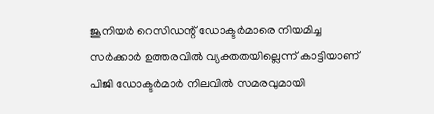ജൂനിയര്‍ റെസിഡന്റ് ഡോക്ടര്‍മാരെ നിയമിച്ച സര്‍ക്കാര്‍ ഉത്തരവില്‍ വ്യക്തതയില്ലെന്ന് കാട്ടിയാണ് പിജി ഡോക്ടര്‍മാര്‍ നിലവില്‍ സമരവുമായി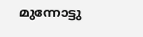മുന്നോട്ടു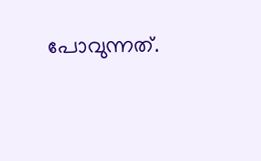പോവുന്നത്.